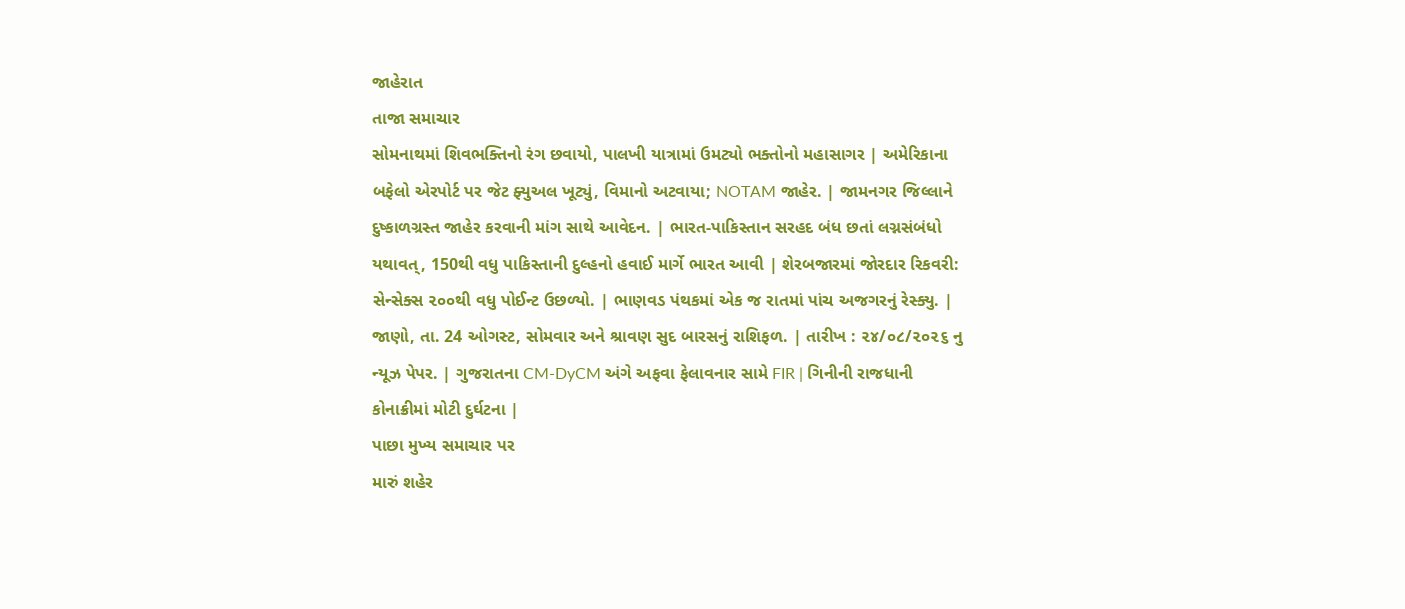જાહેરાત
તાજા સમાચાર
સોમનાથમાં શિવભક્તિનો રંગ છવાયો, પાલખી યાત્રામાં ઉમટ્યો ભક્તોનો મહાસાગર | અમેરિકાના બફેલો એરપોર્ટ પર જેટ ફ્યુઅલ ખૂટ્યું, વિમાનો અટવાયા; NOTAM જાહેર. | જામનગર જિલ્લાને દુષ્કાળગ્રસ્ત જાહેર કરવાની માંગ સાથે આવેદન. | ભારત-પાકિસ્તાન સરહદ બંધ છતાં લગ્નસંબંધો યથાવત્, 150થી વધુ પાકિસ્તાની દુલ્હનો હવાઈ માર્ગે ભારત આવી | શેરબજારમાં જોરદાર રિકવરી: સેન્સેક્સ ૨૦૦થી વધુ પોઈન્ટ ઉછળ્યો. | ભાણવડ પંથકમાં એક જ રાતમાં પાંચ અજગરનું રેસ્ક્યુ. | જાણો, તા. 24 ઓગસ્ટ, સોમવાર અને શ્રાવણ સુદ બારસનું રાશિફળ. | તારીખ : ૨૪/૦૮/૨૦૨૬ નુ ન્યૂઝ પેપર. | ગુજરાતના CM-DyCM અંગે અફવા ફેલાવનાર સામે FIR | ગિનીની રાજધાની કોનાક્રીમાં મોટી દુર્ઘટના |
પાછા મુખ્ય સમાચાર પર
મારું શહેર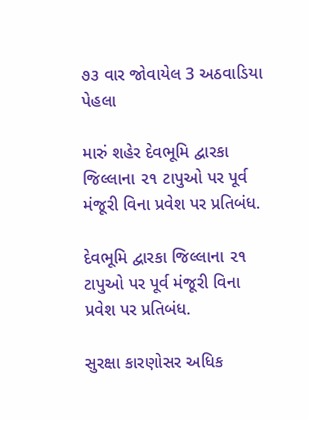૭૩ વાર જોવાયેલ 3 અઠવાડિયા પેહલા

મારું શહેર દેવભૂમિ દ્વારકા જિલ્લાના ૨૧ ટાપુઓ પર પૂર્વ મંજૂરી વિના પ્રવેશ પર પ્રતિબંધ.

દેવભૂમિ દ્વારકા જિલ્લાના ૨૧ ટાપુઓ પર પૂર્વ મંજૂરી વિના પ્રવેશ પર પ્રતિબંધ.

સુરક્ષા કારણોસર અધિક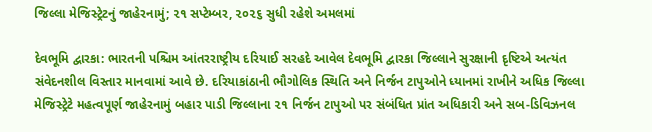જિલ્લા મેજિસ્ટ્રેટનું જાહેરનામું; ૨૧ સપ્ટેમ્બર, ૨૦૨૬ સુધી રહેશે અમલમાં

દેવભૂમિ દ્વારકા: ભારતની પશ્ચિમ આંતરરાષ્ટ્રીય દરિયાઈ સરહદે આવેલ દેવભૂમિ દ્વારકા જિલ્લાને સુરક્ષાની દૃષ્ટિએ અત્યંત સંવેદનશીલ વિસ્તાર માનવામાં આવે છે. દરિયાકાંઠાની ભૌગોલિક સ્થિતિ અને નિર્જન ટાપુઓને ધ્યાનમાં રાખીને અધિક જિલ્લા મેજિસ્ટ્રેટે મહત્વપૂર્ણ જાહેરનામું બહાર પાડી જિલ્લાના ૨૧ નિર્જન ટાપુઓ પર સંબંધિત પ્રાંત અધિકારી અને સબ-ડિવિઝનલ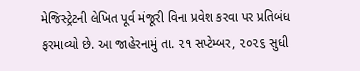મેજિસ્ટ્રેટની લેખિત પૂર્વ મંજૂરી વિના પ્રવેશ કરવા પર પ્રતિબંધ ફરમાવ્યો છે. આ જાહેરનામું તા. ૨૧ સપ્ટેમ્બર, ૨૦૨૬ સુધી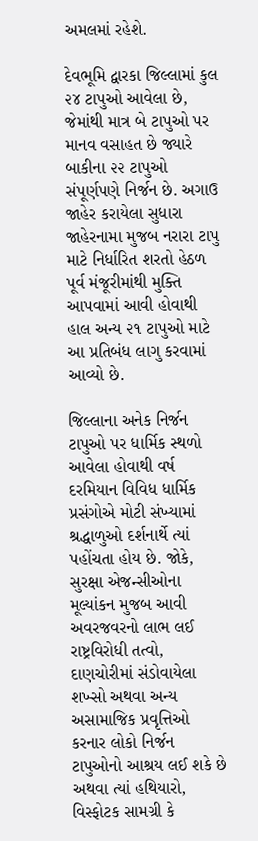અમલમાં રહેશે.

દેવભૂમિ દ્વારકા જિલ્લામાં કુલ ૨૪ ટાપુઓ આવેલા છે, જેમાંથી માત્ર બે ટાપુઓ પર માનવ વસાહત છે જ્યારે બાકીના ૨૨ ટાપુઓ સંપૂર્ણપણે નિર્જન છે. અગાઉ જાહેર કરાયેલા સુધારા જાહેરનામા મુજબ નરારા ટાપુ માટે નિર્ધારિત શરતો હેઠળ પૂર્વ મંજૂરીમાંથી મુક્તિ આપવામાં આવી હોવાથી હાલ અન્ય ૨૧ ટાપુઓ માટે આ પ્રતિબંધ લાગુ કરવામાં આવ્યો છે.

જિલ્લાના અનેક નિર્જન ટાપુઓ પર ધાર્મિક સ્થળો આવેલા હોવાથી વર્ષ દરમિયાન વિવિધ ધાર્મિક પ્રસંગોએ મોટી સંખ્યામાં શ્રદ્ધાળુઓ દર્શનાર્થે ત્યાં પહોંચતા હોય છે. જોકે, સુરક્ષા એજન્સીઓના મૂલ્યાંકન મુજબ આવી અવરજવરનો લાભ લઈ રાષ્ટ્રવિરોધી તત્વો, દાણચોરીમાં સંડોવાયેલા શખ્સો અથવા અન્ય અસામાજિક પ્રવૃત્તિઓ કરનાર લોકો નિર્જન ટાપુઓનો આશ્રય લઈ શકે છે અથવા ત્યાં હથિયારો, વિસ્ફોટક સામગ્રી કે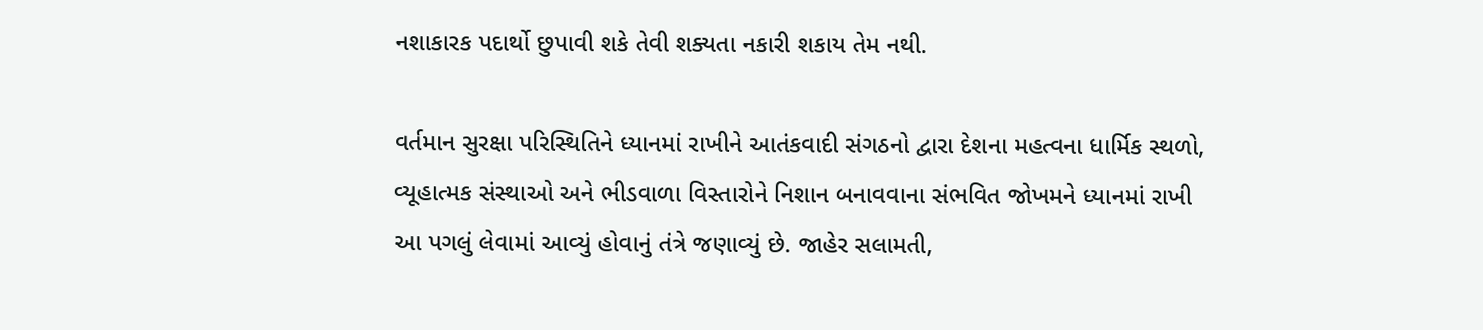નશાકારક પદાર્થો છુપાવી શકે તેવી શક્યતા નકારી શકાય તેમ નથી.

વર્તમાન સુરક્ષા પરિસ્થિતિને ધ્યાનમાં રાખીને આતંકવાદી સંગઠનો દ્વારા દેશના મહત્વના ધાર્મિક સ્થળો, વ્યૂહાત્મક સંસ્થાઓ અને ભીડવાળા વિસ્તારોને નિશાન બનાવવાના સંભવિત જોખમને ધ્યાનમાં રાખી આ પગલું લેવામાં આવ્યું હોવાનું તંત્રે જણાવ્યું છે. જાહેર સલામતી,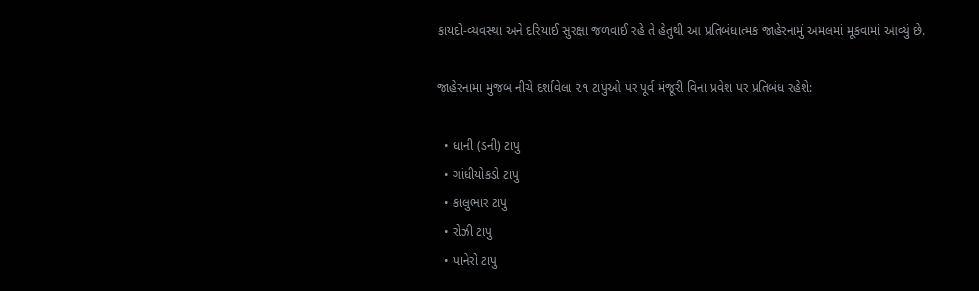કાયદો-વ્યવસ્થા અને દરિયાઈ સુરક્ષા જળવાઈ રહે તે હેતુથી આ પ્રતિબંધાત્મક જાહેરનામું અમલમાં મૂકવામાં આવ્યું છે.

જાહેરનામા મુજબ નીચે દર્શાવેલા ૨૧ ટાપુઓ પર પૂર્વ મંજૂરી વિના પ્રવેશ પર પ્રતિબંધ રહેશે:

  • ધાની (ડની) ટાપુ
  • ગાંધીયોકડો ટાપુ
  • કાલુભાર ટાપુ
  • રોઝી ટાપુ
  • પાનેરો ટાપુ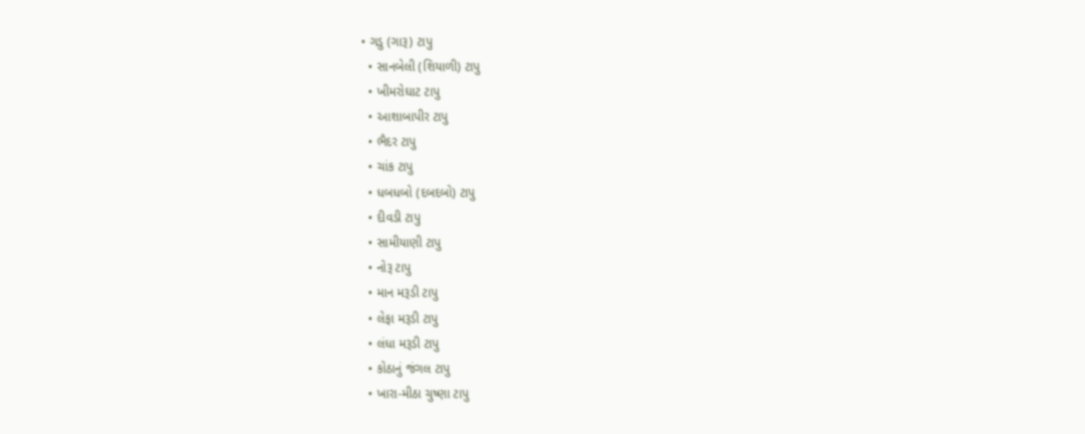• ગડુ (ગારૂ) ટાપુ
  • સાનબેલી (શિયાળી) ટાપુ
  • ખીમરોઘાટ ટાપુ
  • આશાબાપીર ટાપુ
  • ભૈદર ટાપુ
  • ચાંક ટાપુ
  • ધબધબો (દબદબો) ટાપુ
  • દીવડી ટાપુ
  • સામીયાણી ટાપુ
  • નોરૂ ટાપુ
  • માન મરૂડી ટાપુ
  • લેફા મરૂડી ટાપુ
  • લંધા મરૂડી ટાપુ
  • કોઠાનું જંગલ ટાપુ
  • ખારા-મીઠા ચુષ્ણા ટાપુ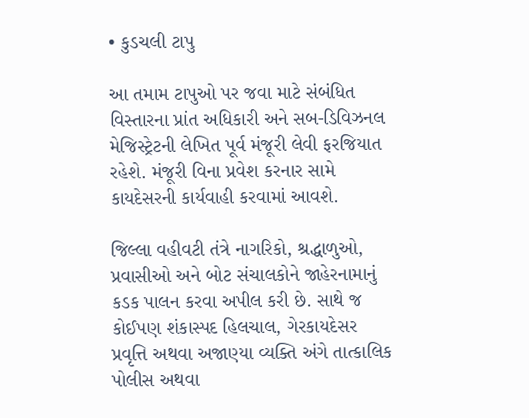• કુડચલી ટાપુ

આ તમામ ટાપુઓ પર જવા માટે સંબંધિત વિસ્તારના પ્રાંત અધિકારી અને સબ-ડિવિઝનલ મેજિસ્ટ્રેટની લેખિત પૂર્વ મંજૂરી લેવી ફરજિયાત રહેશે. મંજૂરી વિના પ્રવેશ કરનાર સામે કાયદેસરની કાર્યવાહી કરવામાં આવશે.

જિલ્લા વહીવટી તંત્રે નાગરિકો, શ્રદ્ધાળુઓ, પ્રવાસીઓ અને બોટ સંચાલકોને જાહેરનામાનું કડક પાલન કરવા અપીલ કરી છે. સાથે જ કોઈપણ શંકાસ્પદ હિલચાલ, ગેરકાયદેસર પ્રવૃત્તિ અથવા અજાણ્યા વ્યક્તિ અંગે તાત્કાલિક પોલીસ અથવા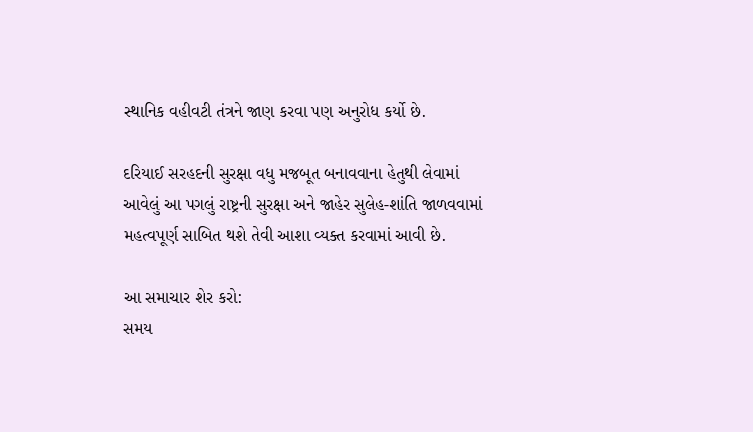સ્થાનિક વહીવટી તંત્રને જાણ કરવા પણ અનુરોધ કર્યો છે.

દરિયાઈ સરહદની સુરક્ષા વધુ મજબૂત બનાવવાના હેતુથી લેવામાં આવેલું આ પગલું રાષ્ટ્રની સુરક્ષા અને જાહેર સુલેહ-શાંતિ જાળવવામાં મહત્વપૂર્ણ સાબિત થશે તેવી આશા વ્યક્ત કરવામાં આવી છે.

આ સમાચાર શેર કરો:
સમય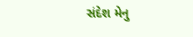સંદેશ મેનુ